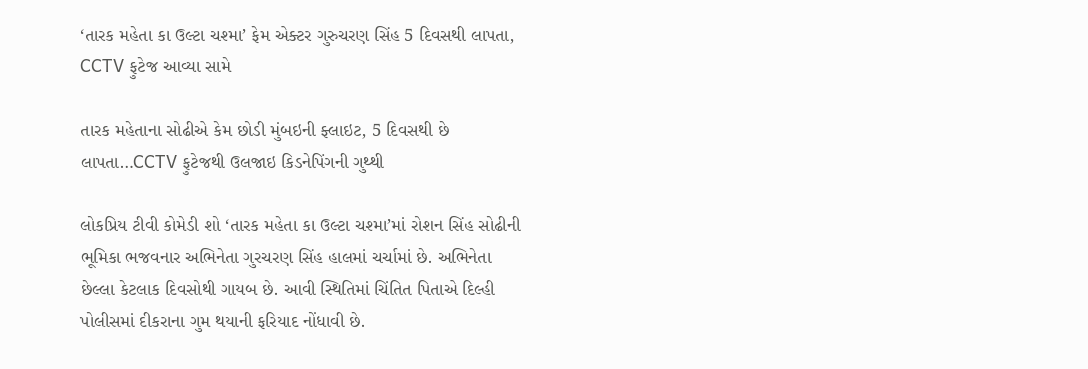‘તારક મહેતા કા ઉલ્ટા ચશ્મા’ ફેમ એક્ટર ગુરુચરણ સિંહ 5 દિવસથી લાપતા, CCTV ફુટેજ આવ્યા સામે

તારક મહેતાના સોઢીએ કેમ છોડી મુંબઇની ફ્લાઇટ, 5 દિવસથી છે લાપતા…CCTV ફુટેજથી ઉલજાઇ કિડનેપિંગની ગુથ્થી

લોકપ્રિય ટીવી કોમેડી શો ‘તારક મહેતા કા ઉલ્ટા ચશ્મા’માં રોશન સિંહ સોઢીની ભૂમિકા ભજવનાર અભિનેતા ગુરચરણ સિંહ હાલમાં ચર્ચામાં છે. અભિનેતા છેલ્લા કેટલાક દિવસોથી ગાયબ છે. આવી સ્થિતિમાં ચિંતિત પિતાએ દિલ્હી પોલીસમાં દીકરાના ગુમ થયાની ફરિયાદ નોંધાવી છે.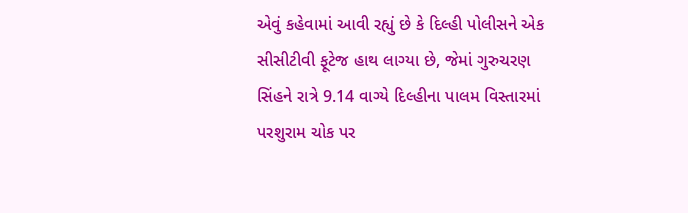એવું કહેવામાં આવી રહ્યું છે કે દિલ્હી પોલીસને એક સીસીટીવી ફૂટેજ હાથ લાગ્યા છે, જેમાં ગુરુચરણ સિંહને રાત્રે 9.14 વાગ્યે દિલ્હીના પાલમ વિસ્તારમાં પરશુરામ ચોક પર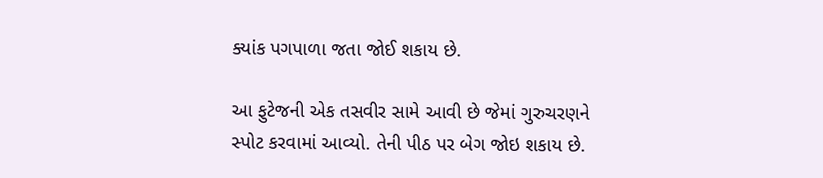ક્યાંક પગપાળા જતા જોઈ શકાય છે.

આ ફુટેજની એક તસવીર સામે આવી છે જેમાં ગુરુચરણને સ્પોટ કરવામાં આવ્યો. તેની પીઠ પર બેગ જોઇ શકાય છે.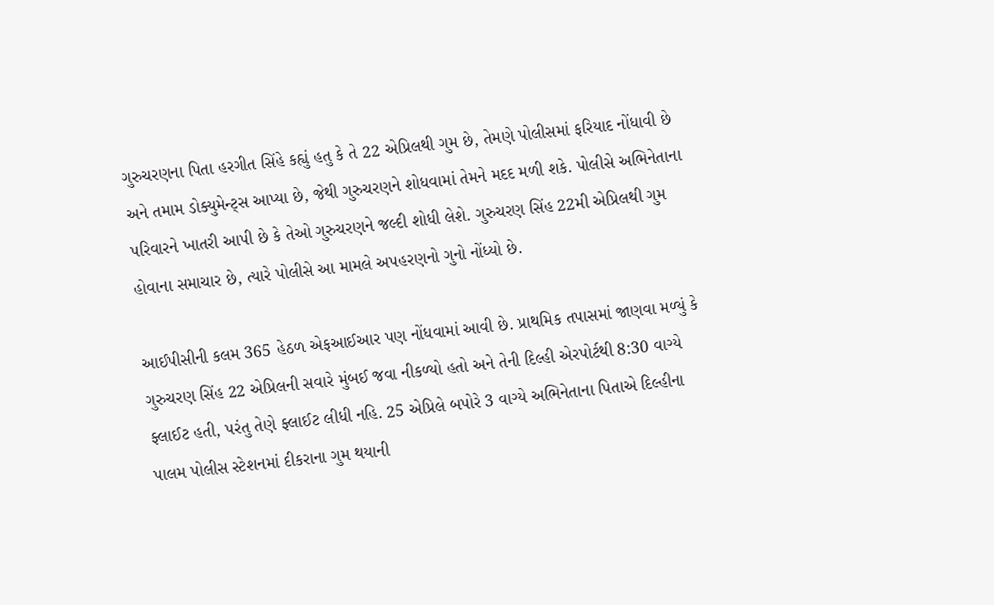ગુરુચરણના પિતા હરગીત સિંહે કહ્યું હતુ કે તે 22 એપ્રિલથી ગુમ છે, તેમણે પોલીસમાં ફરિયાદ નોંધાવી છે અને તમામ ડોક્યુમેન્ટ્સ આપ્યા છે, જેથી ગુરુચરણને શોધવામાં તેમને મદદ મળી શકે. પોલીસે અભિનેતાના પરિવારને ખાતરી આપી છે કે તેઓ ગુરુચરણને જલ્દી શોધી લેશે. ગુરુચરણ સિંહ 22મી એપ્રિલથી ગુમ હોવાના સમાચાર છે, ત્યારે પોલીસે આ મામલે અપહરણનો ગુનો નોંધ્યો છે.

આઈપીસીની કલમ 365 હેઠળ એફઆઈઆર પણ નોંધવામાં આવી છે. પ્રાથમિક તપાસમાં જાણવા મળ્યું કે ગુરુચરણ સિંહ 22 એપ્રિલની સવારે મુંબઈ જવા નીકળ્યો હતો અને તેની દિલ્હી એરપોર્ટથી 8:30 વાગ્યે ફ્લાઈટ હતી, પરંતુ તેણે ફ્લાઈટ લીધી નહિ. 25 એપ્રિલે બપોરે 3 વાગ્યે અભિનેતાના પિતાએ દિલ્હીના પાલમ પોલીસ સ્ટેશનમાં દીકરાના ગુમ થયાની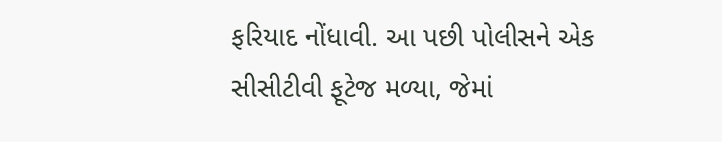ફરિયાદ નોંધાવી. આ પછી પોલીસને એક સીસીટીવી ફૂટેજ મળ્યા, જેમાં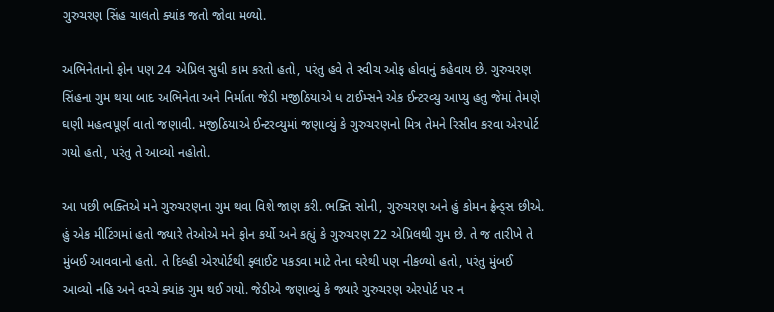ગુરુચરણ સિંહ ચાલતો ક્યાંક જતો જોવા મળ્યો.

અભિનેતાનો ફોન પણ 24 એપ્રિલ સુધી કામ કરતો હતો, પરંતુ હવે તે સ્વીચ ઓફ હોવાનું કહેવાય છે. ગુરુચરણ સિંહના ગુમ થયા બાદ અભિનેતા અને નિર્માતા જેડી મજીઠિયાએ ધ ટાઈમ્સને એક ઈન્ટરવ્યુ આપ્યુ હતુ જેમાં તેમણે ઘણી મહત્વપૂર્ણ વાતો જણાવી. મજીઠિયાએ ઈન્ટરવ્યુમાં જણાવ્યું કે ગુરુચરણનો મિત્ર તેમને રિસીવ કરવા એરપોર્ટ ગયો હતો, પરંતુ તે આવ્યો નહોતો.

આ પછી ભક્તિએ મને ગુરુચરણના ગુમ થવા વિશે જાણ કરી. ભક્તિ સોની, ગુરુચરણ અને હું કોમન ફ્રેન્ડ્સ છીએ. હું એક મીટિંગમાં હતો જ્યારે તેઓએ મને ફોન કર્યો અને કહ્યું કે ગુરુચરણ 22 એપ્રિલથી ગુમ છે. તે જ તારીખે તે મુંબઈ આવવાનો હતો. તે દિલ્હી એરપોર્ટથી ફ્લાઈટ પકડવા માટે તેના ઘરેથી પણ નીકળ્યો હતો, પરંતુ મુંબઈ આવ્યો નહિ અને વચ્ચે ક્યાંક ગુમ થઈ ગયો. જેડીએ જણાવ્યું કે જ્યારે ગુરુચરણ એરપોર્ટ પર ન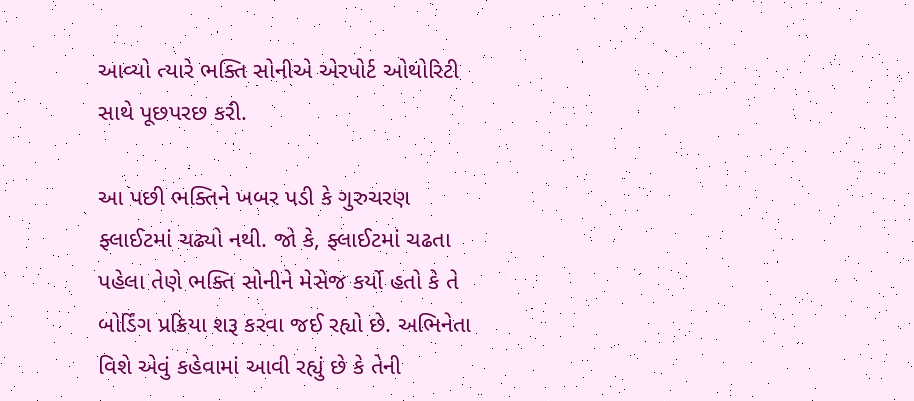આવ્યો ત્યારે ભક્તિ સોનીએ એરપોર્ટ ઓથોરિટી સાથે પૂછપરછ કરી.

આ પછી ભક્તિને ખબર પડી કે ગુરુચરણ ફ્લાઈટમાં ચઢ્યો નથી. જો કે, ફ્લાઈટમાં ચઢતા પહેલા તેણે ભક્તિ સોનીને મેસેજ કર્યો હતો કે તે બોર્ડિંગ પ્રક્રિયા શરૂ કરવા જઈ રહ્યો છે. અભિનેતા વિશે એવું કહેવામાં આવી રહ્યું છે કે તેની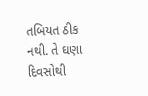તબિયત ઠીક નથી. તે ઘણા દિવસોથી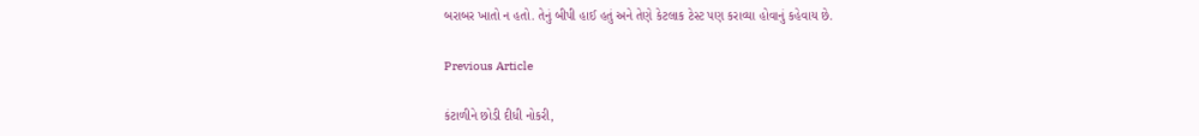બરાબર ખાતો ન હતો. તેનું બીપી હાઈ હતું અને તેણે કેટલાક ટેસ્ટ પણ કરાવ્યા હોવાનું કહેવાય છે.

Previous Article

કંટાળીને છોડી દીધી નોકરી,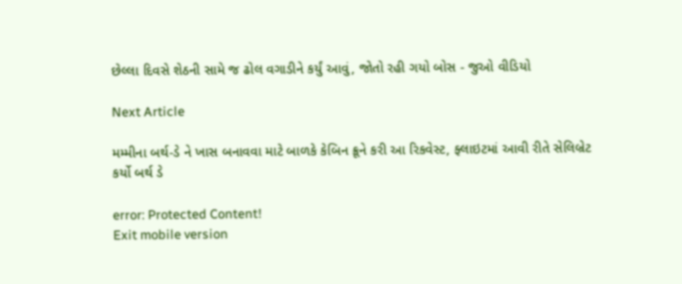છેલ્લા દિવસે શેઠની સામે જ ઢોલ વગાડીને કર્યું આવું, જોતો રહી ગયો બોસ - જુઓ વીડિયો

Next Article

મમ્મીના બર્થ-ડે ને ખાસ બનાવવા માટે બાળકે કેબિન ક્રૂને કરી આ રિકવેસ્ટ, ફ્લાઇટમાં આવી રીતે સેલિબ્રેટ કર્યો બર્થ ડે

error: Protected Content!
Exit mobile version